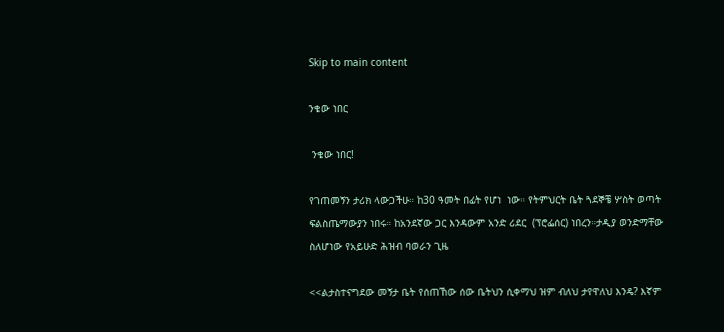Skip to main content

ንቄው ነበር

 ንቄው ነበር!

የገጠመኝን ታሪክ ላውጋችሁ። ከ30 ዓመት በፊት የሆነ  ነው። የትምህርት ቤት ጓደኞቼ ሦስት ወጣት ፍልስጤማውያን ነበሩ። ከአንደኛው ጋር እንዳውም አንድ ሪደር  (ፕሮፌሰር) ነበረን።ታዲያ ወንድማቸው ስለሆነው የአይሁድ ሕዝብ ባወራን ጊዜ

<<ልታስተናግደው መኝታ ቤት የሰጠኸው ሰው ቤትህን ሲቀማህ ዝም ብለህ ታየዋለህ እንዴ? እኛም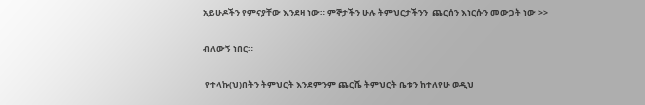አይሁዶችን የምናያቸው እንደዛ ነው። ምኞታችን ሁሉ ትምህርታችንን  ጨርሰን እነርሱን መውጋት ነው >>

ብለውኝ ነበር።

 የተላኩ(ህ)በትን ትምህርት እንደምንም ጨርሼ ትምህርት ቤቱን ከተለየሁ ወዲህ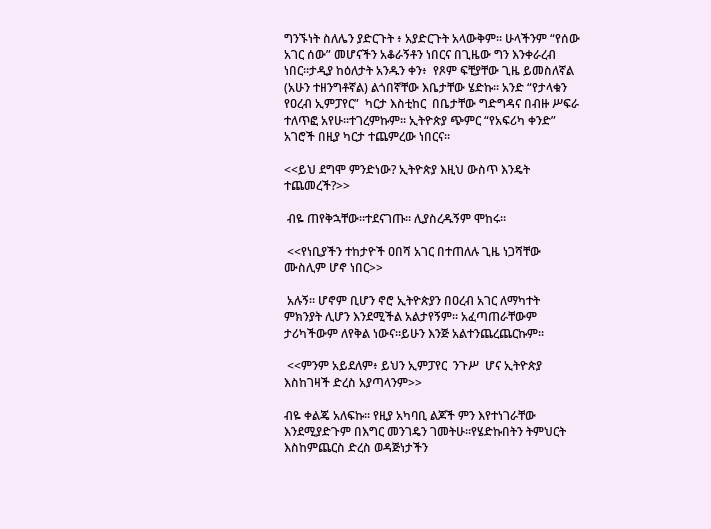ግንኙነት ስለሌን ያድርጉት ፥ አያድርጉት አላውቅም። ሁላችንም “የሰው አገር ሰው” መሆናችን አቆራኝቶን ነበርና በጊዜው ግን እንቀራረብ ነበር።ታዲያ ከዕለታት አንዱን ቀን፥  የጾም ፍቺያቸው ጊዜ ይመስለኛል (አሁን ተዘንግቶኛል) ልጎበኛቸው እቤታቸው ሄድኩ። አንድ “የታላቁን የዐረብ ኢምፓየር”  ካርታ እስቲከር  በቤታቸው ግድግዳና በብዙ ሥፍራ ተለጥፎ አየሁ።ተገረምኩም። ኢትዮጵያ ጭምር “የአፍሪካ ቀንድ” አገሮች በዚያ ካርታ ተጨምረው ነበርና።

<<ይህ ደግሞ ምንድነው? ኢትዮጵያ እዚህ ውስጥ እንዴት ተጨመረች?>>

 ብዬ ጠየቅኋቸው።ተደናገጡ። ሊያስረዱኝም ሞከሩ።

 <<የነቢያችን ተከታዮች ዐበሻ አገር በተጠለሉ ጊዜ ነጋሻቸው ሙስሊም ሆኖ ነበር>>

 አሉኝ። ሆኖም ቢሆን ኖሮ ኢትዮጵያን በዐረብ አገር ለማካተት  ምክንያት ሊሆን እንደሚችል አልታየኝም። አፈጣጠራቸውም ታሪካችውም ለየቅል ነውና።ይሁን እንጅ አልተንጨረጨርኩም።

 <<ምንም አይደለም፥ ይህን ኢምፓየር  ንጉሥ  ሆና ኢትዮጵያ እስከገዛች ድረስ አያጣላንም>>

ብዬ ቀልጄ አለፍኩ። የዚያ አካባቢ ልጆች ምን እየተነገራቸው እንደሚያድጉም በእግር መንገዴን ገመትሁ።የሄድኩበትን ትምህርት እስከምጨርስ ድረስ ወዳጅነታችን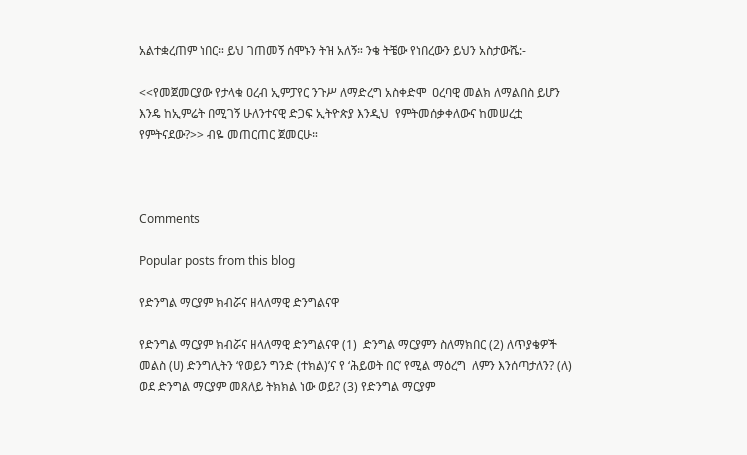አልተቋረጠም ነበር። ይህ ገጠመኝ ሰሞኑን ትዝ አለኝ። ንቄ ትቼው የነበረውን ይህን አስታውሼ:-

<<የመጀመርያው የታላቁ ዐረብ ኢምፓየር ንጉሥ ለማድረግ አስቀድሞ  ዐረባዊ መልክ ለማልበስ ይሆን እንዴ ከኢምሬት በሚገኝ ሁለንተናዊ ድጋፍ ኢትዮጵያ እንዲህ  የምትመሰቃቀለውና ከመሠረቷ የምትናደው?>> ብዬ መጠርጠር ጀመርሁ።



Comments

Popular posts from this blog

የድንግል ማርያም ክብሯና ዘላለማዊ ድንግልናዋ

የድንግል ማርያም ክብሯና ዘላለማዊ ድንግልናዋ (1)  ድንግል ማርያምን ስለማክበር (2) ለጥያቄዎች መልስ (ሀ) ድንግሊትን ‘የወይን ግንድ (ተክል)’ና የ ‘ሕይወት በር’ የሚል ማዕረግ  ለምን እንሰጣታለን? (ለ) ወደ ድንግል ማርያም መጸለይ ትክክል ነው ወይ? (3) የድንግል ማርያም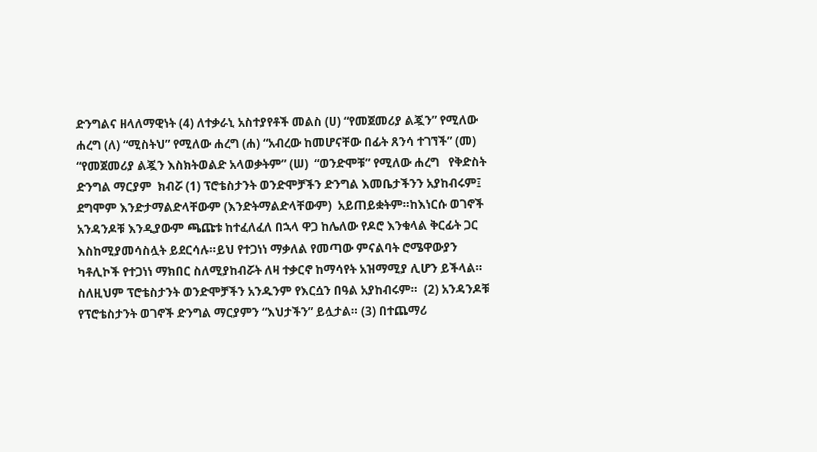ድንግልና ዘላለማዊነት (4) ለተቃራኒ አስተያየቶች መልስ (ሀ) “የመጀመሪያ ልጇን” የሚለው ሐረግ (ለ) “ሚስትህ” የሚለው ሐረግ (ሐ) “አብረው ከመሆናቸው በፊት ጸንሳ ተገኘች” (መ) “የመጀመሪያ ልጇን እስክትወልድ አላወቃትም” (ሠ)  “ወንድሞቹ” የሚለው ሐረግ   የቅድስት ድንግል ማርያም  ክብሯ (1) ፕሮቴስታንት ወንድሞቻችን ድንግል እመቤታችንን አያከብሩም፤ ደግሞም እንድታማልድላቸውም (እንድትማልድላቸውም)  አይጠይቋትም።ከእነርሱ ወገኖች አንዳንዶቹ እንዲያውም ጫጩቱ ከተፈለፈለ በኋላ ዋጋ ከሌለው የዶሮ እንቁላል ቅርፊት ጋር እስከሚያመሳስሏት ይደርሳሉ።ይህ የተጋነነ ማቃለል የመጣው ምናልባት ሮሜዋውያን ካቶሊኮች የተጋነነ ማክበር ስለሚያከብሯት ለዛ ተቃርኖ ከማሳየት አዝማሚያ ሊሆን ይችላል። ስለዚህም ፕሮቴስታንት ወንድሞቻችን አንዱንም የእርሷን በዓል አያከብሩም።  (2) አንዳንዶቹ የፕሮቴስታንት ወገኖች ድንግል ማርያምን “እህታችን” ይሏታል። (3) በተጨማሪ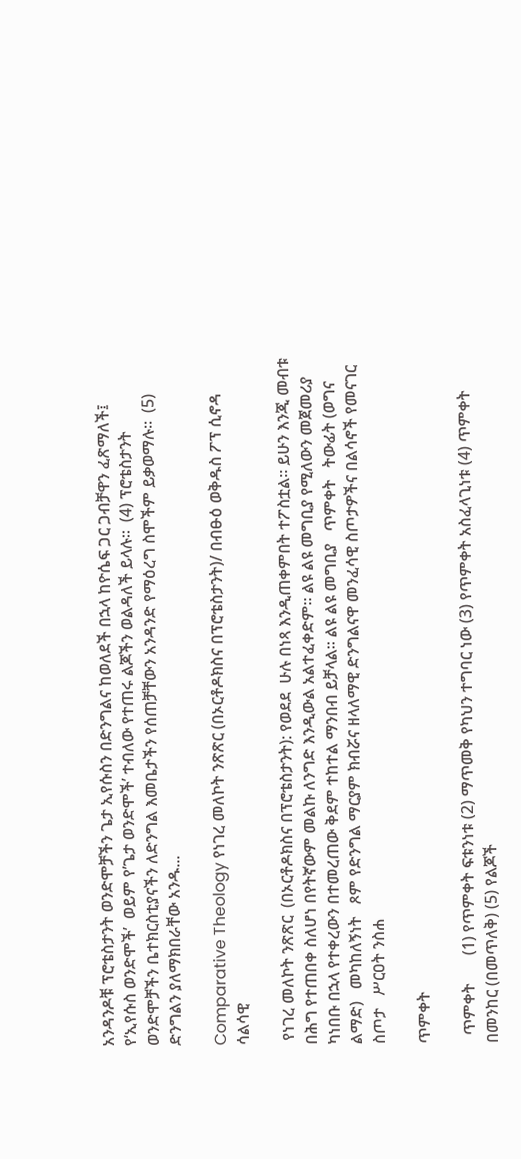አንዳንዶቹ ፕሮቴስታንት ወንድሞቻችን ጌታ ኢየሱስን በድንግልና ከወለደች በኋላ ከዮሴፍ ጋር ጋብቻዋን ፈጽማለች፤ የ‘ኢየሱስ ወንድሞች’  ወይም የ’ጌታ ወንድሞች’ ተብለው የተጠሩ ልጆችን ወልዳለች ይላሉ።  (4) ፕሮቴስታንት ወንድሞቻችን ቤተክርስቲያናችን ለድንግል እመቤታችን የሰጠቻቸውን አንዳንድ የማዕረግ ስሞችም ይቃወማሉ።  (5) ድንግልን ያለማክበራቸው አንዱ...

Comparative Theology የነገረ መለኮት ንጽጽር (በኦርቶዶክስና በፕሮቴስታንት)/ በብፁዕ ወቅዱስ ፖፕ ሲኖዳ ሳልሳዊ

 የነገረ መለኮት ንጽጽር  (በኦርቶዶክስና በፕሮቴስታንት): የወደደ  ሁሉ በነጻ እንዲጠቀምበት ተፖስቷል። ይሁን እንጂ መብቱ በሕግ የተጠበቀ ስለሆነ በየትኛውም መልኩ ለንግድ እንዲውል አልተፈቀድም። ልዩ ልዩ መግቢያ የሚለውን መጀመሪያ ካነበቡ በኋላ የተቀረውን በተመረጠው ቅደም ተከተል ማንበብ ይቻላል። ልዩ ልዩ መግቢያ   ጥምቀት   ትውፊት (ወግና ልማድ)   መካከለኝነት   ጾም የድንግል ማርያም ክብሯና ዘላለማዊ ድንግልናዋ መንፈሳዊ ስጦታዎችና በልሳኖች የመናገር ስጦታ   ሥርዐት ንስሐ

ጥምቀት

  ጥምቀት       (1) የጥምቀት ፍቱንነቱ (2) ማጥመቅ የካህን ተግባር ነው (3) የጥምቀት አስፈላጊነቱ (4) ጥምቀት በመንከር (በመጥለቅ) (5) የልጆች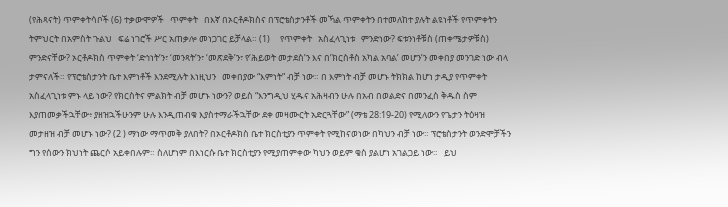(የሕጻናት) ጥምቀትሳቦች (6) ተቃውሞዎች   ጥምቀት   በእኛ በኦርቶዶክስና በፕሮቴስታንቶች መኻል ጥምቀትን በተመለከተ ያሉት ልዩነቶች የጥምቀትን ትምህርት በአምስት ጉልህ   ፍሬ ነገሮች ሥር አጠቃሎ መነጋገር ይቻላል። (1)     የጥምቀት   አስፈላጊነቱ   ምንድነው? ፍቱንነቶቹስ (ጠቀሜታዎቹስ) ምንድናቸው? ኦርቶዶክስ ጥምቀት ‘ድኅነት’ን፣ ‘መንጻት’ን፣ ‘መጽደቅ’ን፣ የ‘ሕይወት መታደስ’ን እና በ’ክርስቶስ አካል አባል’ መሆን’ን መቀበያ መንገድ ነው ብላ ታምናለች። የፕሮቴስታንት ቤተ እምነቶች እንደሚሉት እነዚህን   መቀበያው “እምነት” ብቻ ነው። በ እምነት ብቻ መሆኑ ትክክል ከሆነ ታዲያ የጥምቀት አስፈላጊነቱ ምኑ ላይ ነው? የክርስትና ምልክት ብቻ መሆኑ ነውን? ወይስ “እንግዲህ ሂዱና አሕዛብን ሁሉ በአብ በወልድና በመንፈስ ቅዱስ ስም እያጠመቃችኋቸው፥ ያዘዝኋችሁንም ሁሉ እንዲጠብቁ እያስተማራችኋቸው ደቀ መዛሙርት አድርጓቸው” (ማቴ 28:19-20) የሚለውን የጌታን ትዕዛዝ መታዘዝ ብቻ መሆኑ ነው? (2 ) ማነው ማጥመቅ ያለበት? በኦርቶዶክስ ቤተ ክርስቲያን ጥምቀት የሚከናወነው በካህን ብቻ ነው። ፕሮቴስታንት ወንድሞቻችን ግን የሰውን ክህነት ጨርሶ አይቀበሉም። ስለሆነም በእነርሱ ቤተ ክርስቲያን የሚያጠምቀው ካህን ወይም ቄስ ያልሆነ አገልጋይ ነው።   ይህ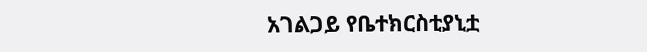አገልጋይ የቤተክርስቲያኒቷ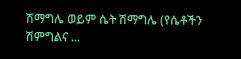ሽማግሌ ወይም ሴት ሽማግሌ (የሴቶችን ሽምግልና ...